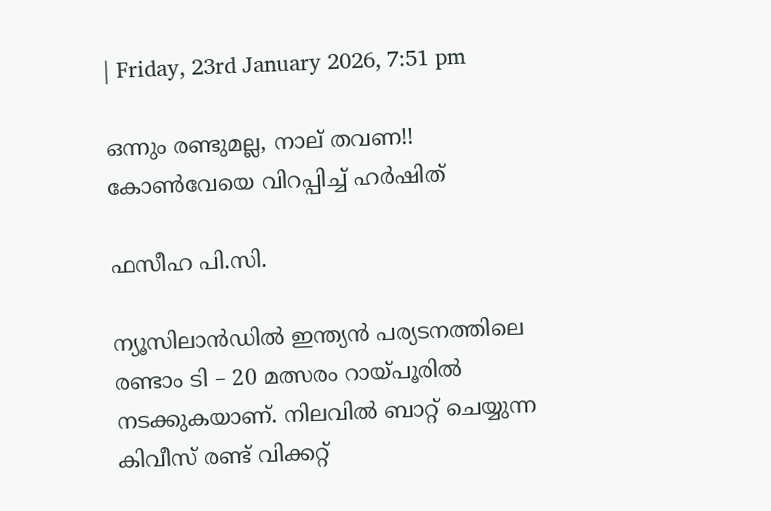| Friday, 23rd January 2026, 7:51 pm

ഒന്നും രണ്ടുമല്ല, നാല് തവണ!! കോണ്‍വേയെ വിറപ്പിച്ച് ഹര്‍ഷിത്

ഫസീഹ പി.സി.

ന്യൂസിലാന്‍ഡില്‍ ഇന്ത്യന്‍ പര്യടനത്തിലെ രണ്ടാം ടി – 20 മത്സരം റായ്പൂരില്‍ നടക്കുകയാണ്. നിലവില്‍ ബാറ്റ് ചെയ്യുന്ന കിവീസ് രണ്ട് വിക്കറ്റ്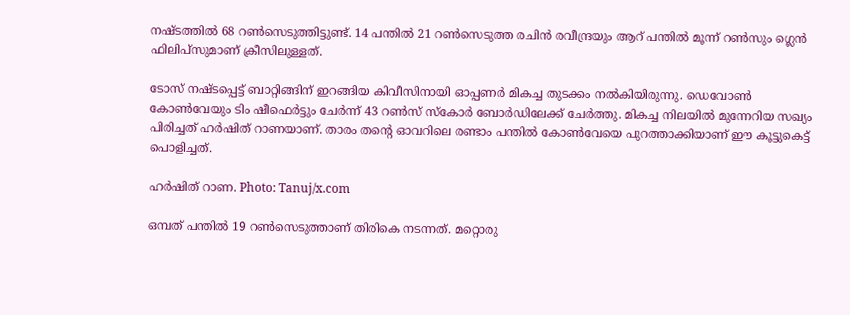നഷ്ടത്തില്‍ 68 റണ്‍സെടുത്തിട്ടുണ്ട്. 14 പന്തില്‍ 21 റണ്‍സെടുത്ത രചിന്‍ രവീന്ദ്രയും ആറ് പന്തില്‍ മൂന്ന് റണ്‍സും ഗ്ലെന്‍ ഫിലിപ്‌സുമാണ് ക്രീസിലുള്ളത്.

ടോസ് നഷ്ടപ്പെട്ട് ബാറ്റിങ്ങിന് ഇറങ്ങിയ കിവീസിനായി ഓപ്പണര്‍ മികച്ച തുടക്കം നല്‍കിയിരുന്നു. ഡെവോണ്‍ കോണ്‍വേയും ടിം ഷീഫെര്‍ട്ടും ചേര്‍ന്ന് 43 റണ്‍സ് സ്‌കോര്‍ ബോര്‍ഡിലേക്ക് ചേര്‍ത്തു. മികച്ച നിലയില്‍ മുന്നേറിയ സഖ്യം പിരിച്ചത് ഹര്‍ഷിത് റാണയാണ്. താരം തന്റെ ഓവറിലെ രണ്ടാം പന്തില്‍ കോണ്‍വേയെ പുറത്താക്കിയാണ് ഈ കൂട്ടുകെട്ട് പൊളിച്ചത്.

ഹര്‍ഷിത് റാണ. Photo: Tanuj/x.com

ഒമ്പത് പന്തില്‍ 19 റണ്‍സെടുത്താണ് തിരികെ നടന്നത്. മറ്റൊരു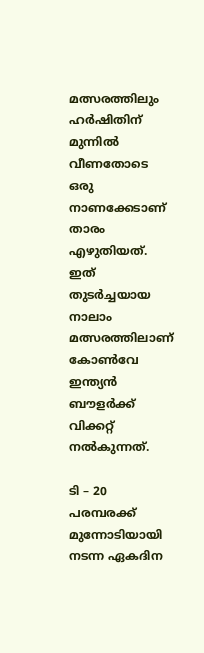മത്സരത്തിലും ഹര്‍ഷിതിന് മുന്നില്‍ വീണതോടെ ഒരു നാണക്കേടാണ് താരം എഴുതിയത്. ഇത് തുടര്‍ച്ചയായ നാലാം മത്സരത്തിലാണ് കോണ്‍വേ ഇന്ത്യന്‍ ബൗളര്‍ക്ക് വിക്കറ്റ് നല്‍കുന്നത്.

ടി – 20 പരമ്പരക്ക് മുന്നോടിയായി നടന്ന ഏകദിന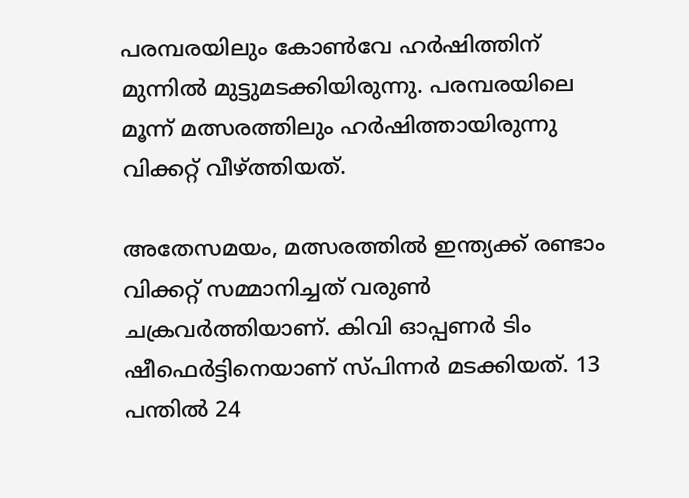പരമ്പരയിലും കോണ്‍വേ ഹര്‍ഷിത്തിന് മുന്നില്‍ മുട്ടുമടക്കിയിരുന്നു. പരമ്പരയിലെ മൂന്ന് മത്സരത്തിലും ഹര്‍ഷിത്തായിരുന്നു വിക്കറ്റ് വീഴ്ത്തിയത്.

അതേസമയം, മത്സരത്തില്‍ ഇന്ത്യക്ക് രണ്ടാം വിക്കറ്റ് സമ്മാനിച്ചത് വരുണ്‍ ചക്രവര്‍ത്തിയാണ്. കിവി ഓപ്പണര്‍ ടിം ഷീഫെര്‍ട്ടിനെയാണ് സ്പിന്നര്‍ മടക്കിയത്. 13 പന്തില്‍ 24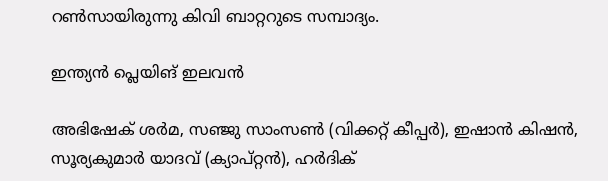റണ്‍സായിരുന്നു കിവി ബാറ്ററുടെ സമ്പാദ്യം.

ഇന്ത്യന്‍ പ്ലെയിങ് ഇലവന്‍

അഭിഷേക് ശര്‍മ, സഞ്ജു സാംസണ്‍ (വിക്കറ്റ് കീപ്പര്‍), ഇഷാന്‍ കിഷന്‍, സൂര്യകുമാര്‍ യാദവ് (ക്യാപ്റ്റന്‍), ഹര്‍ദിക്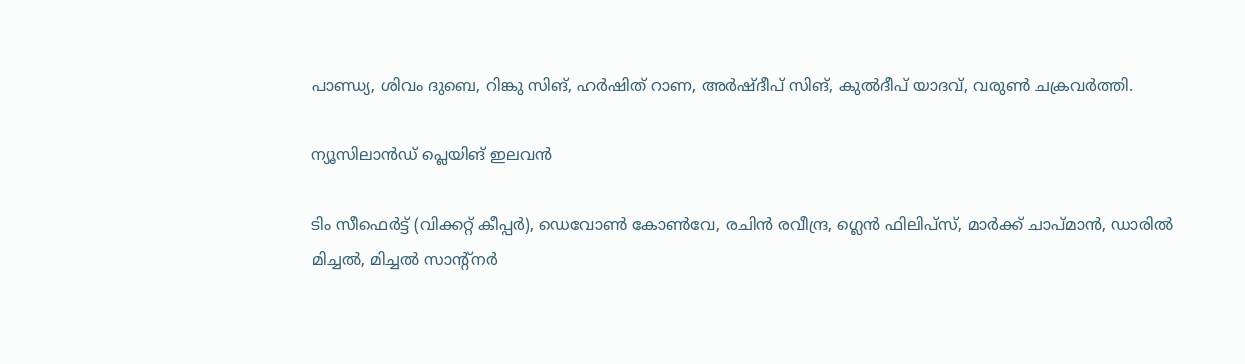പാണ്ഡ്യ, ശിവം ദുബെ, റിങ്കു സിങ്, ഹര്‍ഷിത് റാണ, അര്‍ഷ്ദീപ് സിങ്, കുല്‍ദീപ് യാദവ്, വരുണ്‍ ചക്രവര്‍ത്തി.

ന്യൂസിലാന്‍ഡ് പ്ലെയിങ് ഇലവന്‍

ടിം സീഫെര്‍ട്ട് (വിക്കറ്റ് കീപ്പര്‍), ഡെവോണ്‍ കോണ്‍വേ, രചിന്‍ രവീന്ദ്ര, ഗ്ലെന്‍ ഫിലിപ്‌സ്, മാര്‍ക്ക് ചാപ്മാന്‍, ഡാരില്‍ മിച്ചല്‍, മിച്ചല്‍ സാന്റ്‌നര്‍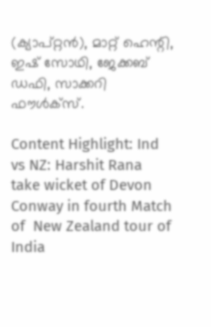(ക്യാപ്റ്റന്‍), മാറ്റ് ഹെന്റി, ഇഷ് സോഥി, ജേക്കബ് ഡഫി, സാക്കറി ഫൗള്‍ക്‌സ്.

Content Highlight: Ind vs NZ: Harshit Rana take wicket of Devon Conway in fourth Match of  New Zealand tour of India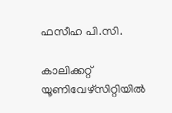ഫസീഹ പി.സി.

കാലിക്കറ്റ് യൂണിവേഴ്‌സിറ്റിയില്‍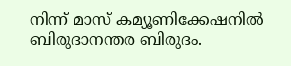നിന്ന് മാസ് കമ്യൂണിക്കേഷനില്‍ ബിരുദാനന്തര ബിരുദം.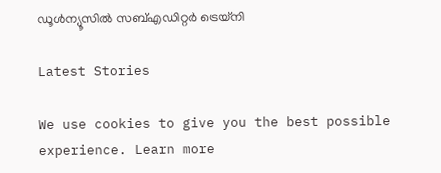ഡൂള്‍ന്യൂസില്‍ സബ്എഡിറ്റര്‍ ട്രെയ്‌നി

Latest Stories

We use cookies to give you the best possible experience. Learn more